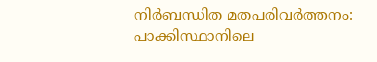നിര്‍ബന്ധിത മതപരിവര്‍ത്തനം: പാക്കിസ്ഥാനിലെ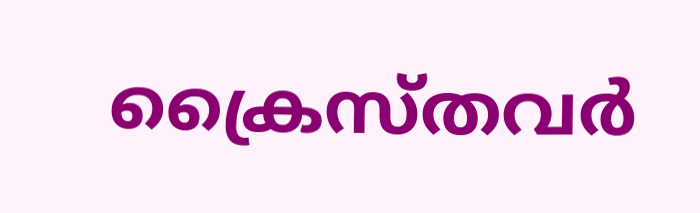ക്രൈസ്തവര്‍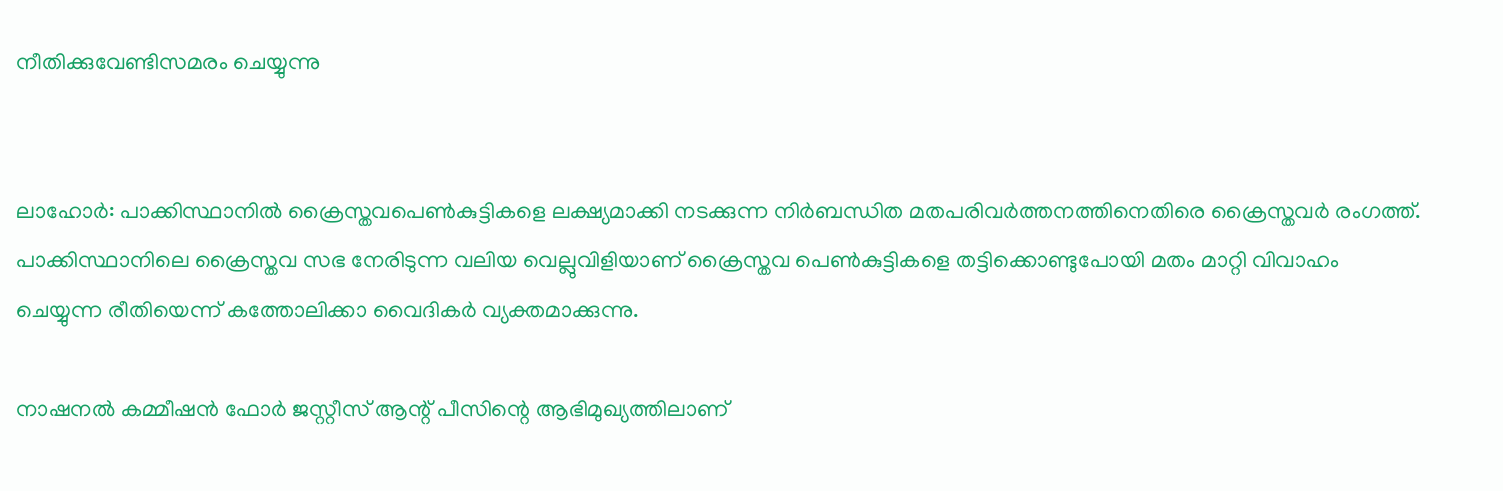നീതിക്കുവേണ്ടിസമരം ചെയ്യുന്നു


ലാഹോര്‍: പാക്കിസ്ഥാനില്‍ ക്രൈസ്തവപെണ്‍കുട്ടികളെ ലക്ഷ്യമാക്കി നടക്കുന്ന നിര്‍ബന്ധിത മതപരിവര്‍ത്തനത്തിനെതിരെ ക്രൈസ്തവര്‍ രംഗത്ത്. പാക്കിസ്ഥാനിലെ ക്രൈസ്തവ സഭ നേരിടുന്ന വലിയ വെല്ലുവിളിയാണ് ക്രൈസ്തവ പെണ്‍കുട്ടികളെ തട്ടിക്കൊണ്ടുപോയി മതം മാറ്റി വിവാഹം ചെയ്യുന്ന രീതിയെന്ന് കത്തോലിക്കാ വൈദികര്‍ വ്യക്തമാക്കുന്നു.

നാഷനല്‍ കമ്മീഷന്‍ ഫോര്‍ ജസ്റ്റീസ് ആന്റ് പീസിന്റെ ആഭിമുഖ്യത്തിലാണ്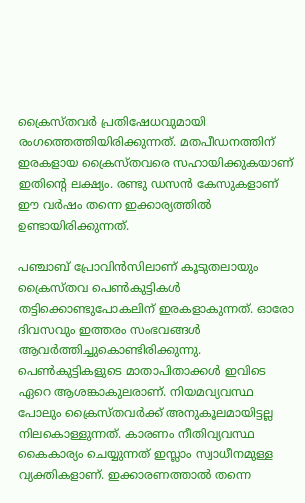ക്രൈസ്തവര്‍ പ്രതിഷേധവുമായി രംഗത്തെത്തിയിരിക്കുന്നത്. മതപീഡനത്തിന് ഇരകളായ ക്രൈസ്തവരെ സഹായിക്കുകയാണ് ഇതിന്റെ ലക്ഷ്യം. രണ്ടു ഡസന്‍ കേസുകളാണ് ഈ വര്‍ഷം തന്നെ ഇക്കാര്യത്തില്‍ ഉണ്ടായിരിക്കുന്നത്.

പഞ്ചാബ് പ്രോവിന്‍സിലാണ് കൂടുതലായും ക്രൈസ്തവ പെണ്‍കുട്ടികള്‍ തട്ടിക്കൊണ്ടുപോകലിന് ഇരകളാകുന്നത്. ഓരോ ദിവസവും ഇത്തരം സംഭവങ്ങള്‍ ആവര്‍ത്തിച്ചുകൊണ്ടിരിക്കുന്നു. പെണ്‍കുട്ടികളുടെ മാതാപിതാക്കള്‍ ഇവിടെ ഏറെ ആശങ്കാകുലരാണ്. നിയമവ്യവസ്ഥ പോലും ക്രൈസ്തവര്‍ക്ക് അനുകൂലമായിട്ടല്ല നിലകൊള്ളുന്നത്. കാരണം നീതിവ്യവസ്ഥ കൈകാര്യം ചെയ്യുന്നത് ഇസ്ലാം സ്വാധീനമുള്ള വ്യക്തികളാണ്. ഇക്കാരണത്താല്‍ തന്നെ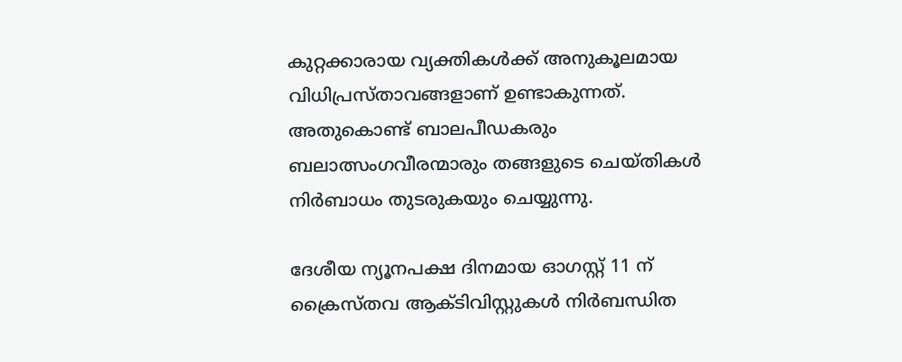കുറ്റക്കാരായ വ്യക്തികള്‍ക്ക് അനുകൂലമായ വിധിപ്രസ്താവങ്ങളാണ് ഉണ്ടാകുന്നത്. അതുകൊണ്ട് ബാലപീഡകരും ബലാത്സംഗവീരന്മാരും തങ്ങളുടെ ചെയ്തികള്‍ നിര്‍ബാധം തുടരുകയും ചെയ്യുന്നു.

ദേശീയ ന്യൂനപക്ഷ ദിനമായ ഓഗസ്റ്റ് 11 ന് ക്രൈസ്തവ ആക്ടിവിസ്റ്റുകള്‍ നിര്‍ബന്ധിത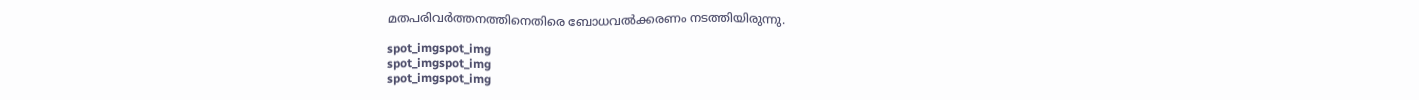മതപരിവര്‍ത്തനത്തിനെതിരെ ബോധവല്‍ക്കരണം നടത്തിയിരുന്നു.

spot_imgspot_img
spot_imgspot_img
spot_imgspot_img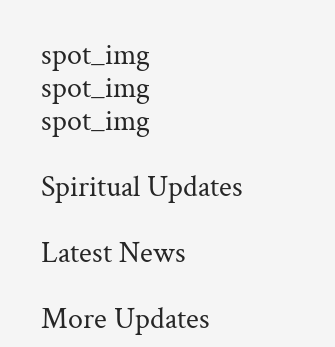spot_img
spot_img
spot_img

Spiritual Updates

Latest News

More Updates